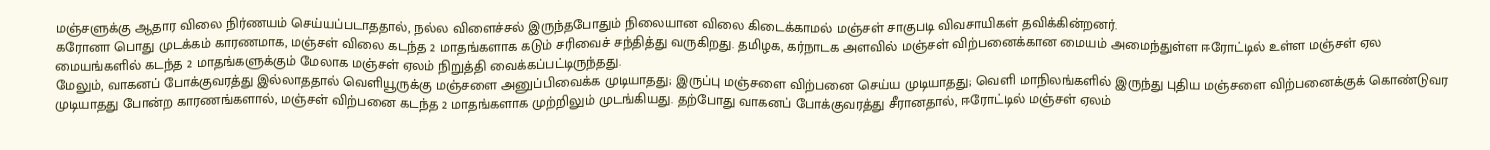மஞ்சளுக்கு ஆதார விலை நிர்ணயம் செய்யப்படாததால், நல்ல விளைச்சல் இருந்தபோதும் நிலையான விலை கிடைக்காமல் மஞ்சள் சாகுபடி விவசாயிகள் தவிக்கின்றனர்.
கரோனா பொது முடக்கம் காரணமாக, மஞ்சள் விலை கடந்த 2 மாதங்களாக கடும் சரிவைச் சந்தித்து வருகிறது. தமிழக, கர்நாடக அளவில் மஞ்சள் விற்பனைக்கான மையம் அமைந்துள்ள ஈரோட்டில் உள்ள மஞ்சள் ஏல மையங்களில் கடந்த 2 மாதங்களுக்கும் மேலாக மஞ்சள் ஏலம் நிறுத்தி வைக்கப்பட்டிருந்தது.
மேலும், வாகனப் போக்குவரத்து இல்லாததால் வெளியூருக்கு மஞ்சளை அனுப்பிவைக்க முடியாதது; இருப்பு மஞ்சளை விற்பனை செய்ய முடியாதது; வெளி மாநிலங்களில் இருந்து புதிய மஞ்சளை விற்பனைக்குக் கொண்டுவர முடியாதது போன்ற காரணங்களால், மஞ்சள் விற்பனை கடந்த 2 மாதங்களாக முற்றிலும் முடங்கியது. தற்போது வாகனப் போக்குவரத்து சீரானதால், ஈரோட்டில் மஞ்சள் ஏலம்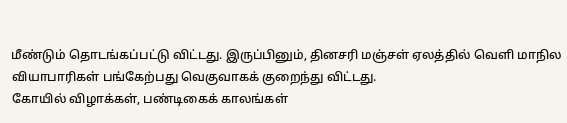மீண்டும் தொடங்கப்பட்டு விட்டது. இருப்பினும், தினசரி மஞ்சள் ஏலத்தில் வெளி மாநில வியாபாரிகள் பங்கேற்பது வெகுவாகக் குறைந்து விட்டது.
கோயில் விழாக்கள், பண்டிகைக் காலங்கள்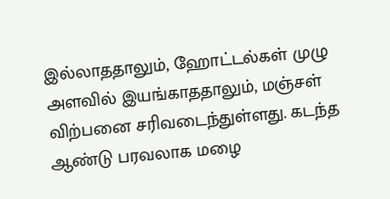இல்லாததாலும், ஹோட்டல்கள் முழு அளவில் இயங்காததாலும், மஞ்சள் விற்பனை சரிவடைந்துள்ளது. கடந்த ஆண்டு பரவலாக மழை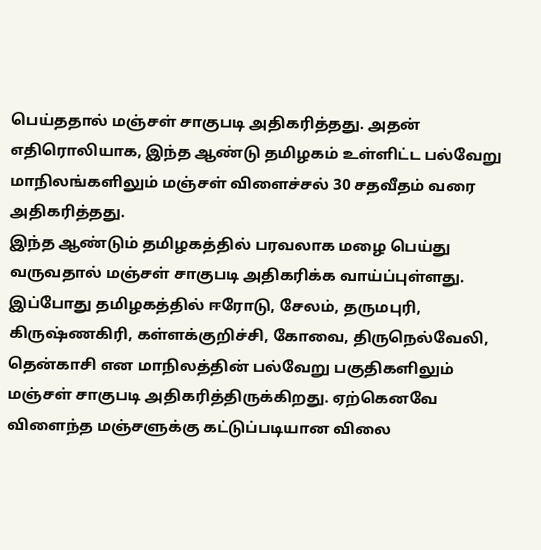பெய்ததால் மஞ்சள் சாகுபடி அதிகரித்தது. அதன் எதிரொலியாக, இந்த ஆண்டு தமிழகம் உள்ளிட்ட பல்வேறு மாநிலங்களிலும் மஞ்சள் விளைச்சல் 30 சதவீதம் வரை அதிகரித்தது.
இந்த ஆண்டும் தமிழகத்தில் பரவலாக மழை பெய்து வருவதால் மஞ்சள் சாகுபடி அதிகரிக்க வாய்ப்புள்ளது.
இப்போது தமிழகத்தில் ஈரோடு, சேலம், தருமபுரி, கிருஷ்ணகிரி, கள்ளக்குறிச்சி, கோவை, திருநெல்வேலி, தென்காசி என மாநிலத்தின் பல்வேறு பகுதிகளிலும் மஞ்சள் சாகுபடி அதிகரித்திருக்கிறது. ஏற்கெனவே விளைந்த மஞ்சளுக்கு கட்டுப்படியான விலை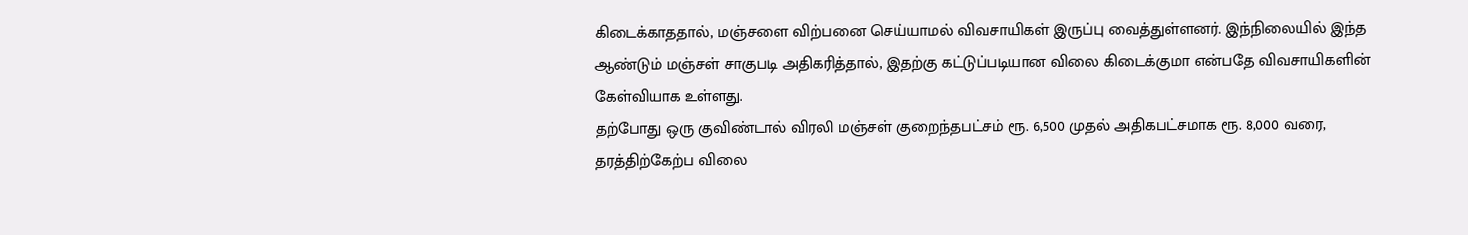கிடைக்காததால், மஞ்சளை விற்பனை செய்யாமல் விவசாயிகள் இருப்பு வைத்துள்ளனர். இந்நிலையில் இந்த ஆண்டும் மஞ்சள் சாகுபடி அதிகரித்தால், இதற்கு கட்டுப்படியான விலை கிடைக்குமா என்பதே விவசாயிகளின் கேள்வியாக உள்ளது.
தற்போது ஒரு குவிண்டால் விரலி மஞ்சள் குறைந்தபட்சம் ரூ. 6,500 முதல் அதிகபட்சமாக ரூ. 8,000 வரை, தரத்திற்கேற்ப விலை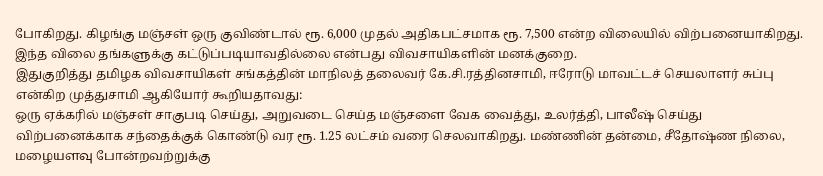போகிறது. கிழங்கு மஞ்சள் ஒரு குவிண்டால் ரூ. 6,000 முதல் அதிகபட்சமாக ரூ. 7,500 என்ற விலையில் விற்பனையாகிறது. இந்த விலை தங்களுக்கு கட்டுப்படியாவதில்லை என்பது விவசாயிகளின் மனக்குறை.
இதுகுறித்து தமிழக விவசாயிகள் சங்கத்தின் மாநிலத் தலைவர் கே.சி.ரத்தினசாமி, ஈரோடு மாவட்டச் செயலாளர் சுப்பு என்கிற முத்துசாமி ஆகியோர் கூறியதாவது:
ஒரு ஏக்கரில் மஞ்சள் சாகுபடி செய்து, அறுவடை செய்த மஞ்சளை வேக வைத்து, உலர்த்தி, பாலீஷ் செய்து விற்பனைக்காக சந்தைக்குக் கொண்டு வர ரூ. 1.25 லட்சம் வரை செலவாகிறது. மண்ணின் தன்மை, சீதோஷ்ண நிலை, மழையளவு போன்றவற்றுக்கு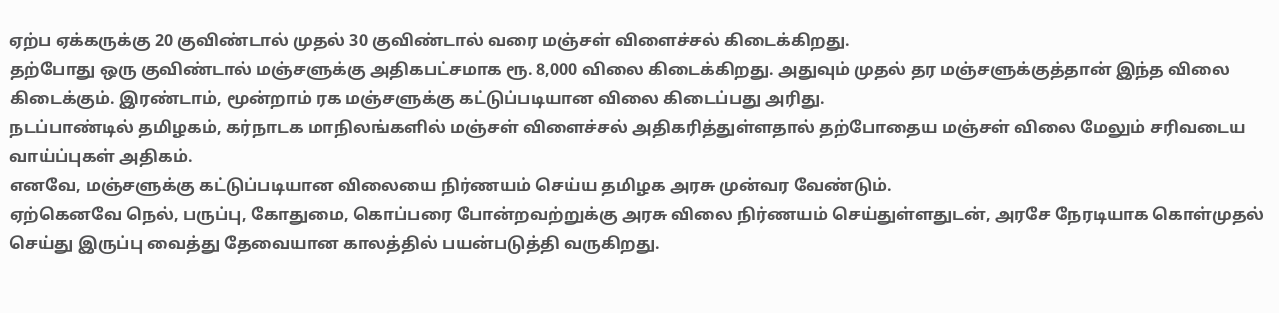ஏற்ப ஏக்கருக்கு 20 குவிண்டால் முதல் 30 குவிண்டால் வரை மஞ்சள் விளைச்சல் கிடைக்கிறது.
தற்போது ஒரு குவிண்டால் மஞ்சளுக்கு அதிகபட்சமாக ரூ. 8,000 விலை கிடைக்கிறது. அதுவும் முதல் தர மஞ்சளுக்குத்தான் இந்த விலை கிடைக்கும். இரண்டாம், மூன்றாம் ரக மஞ்சளுக்கு கட்டுப்படியான விலை கிடைப்பது அரிது.
நடப்பாண்டில் தமிழகம், கர்நாடக மாநிலங்களில் மஞ்சள் விளைச்சல் அதிகரித்துள்ளதால் தற்போதைய மஞ்சள் விலை மேலும் சரிவடைய வாய்ப்புகள் அதிகம்.
எனவே, மஞ்சளுக்கு கட்டுப்படியான விலையை நிர்ணயம் செய்ய தமிழக அரசு முன்வர வேண்டும்.
ஏற்கெனவே நெல், பருப்பு, கோதுமை, கொப்பரை போன்றவற்றுக்கு அரசு விலை நிர்ணயம் செய்துள்ளதுடன், அரசே நேரடியாக கொள்முதல் செய்து இருப்பு வைத்து தேவையான காலத்தில் பயன்படுத்தி வருகிறது.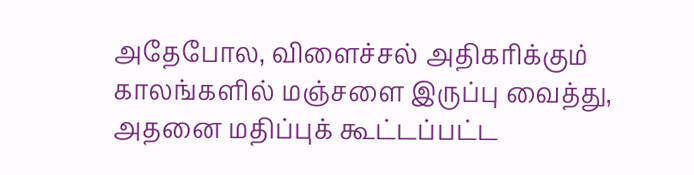அதேபோல, விளைச்சல் அதிகரிக்கும் காலங்களில் மஞ்சளை இருப்பு வைத்து, அதனை மதிப்புக் கூட்டப்பட்ட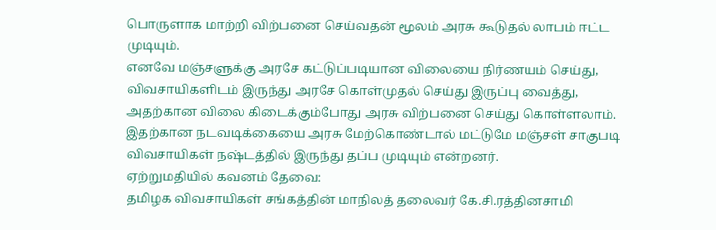பொருளாக மாற்றி விற்பனை செய்வதன் மூலம் அரசு கூடுதல் லாபம் ஈட்ட முடியும்.
எனவே மஞ்சளுக்கு அரசே கட்டுப்படியான விலையை நிர்ணயம் செய்து, விவசாயிகளிடம் இருந்து அரசே கொள்முதல் செய்து இருப்பு வைத்து, அதற்கான விலை கிடைக்கும்போது அரசு விற்பனை செய்து கொள்ளலாம். இதற்கான நடவடிக்கையை அரசு மேற்கொண்டால் மட்டுமே மஞ்சள் சாகுபடி விவசாயிகள் நஷ்டத்தில் இருந்து தப்ப முடியும் என்றனர்.
ஏற்றுமதியில் கவனம் தேவை:
தமிழக விவசாயிகள் சங்கத்தின் மாநிலத் தலைவர் கே.சி.ரத்தினசாமி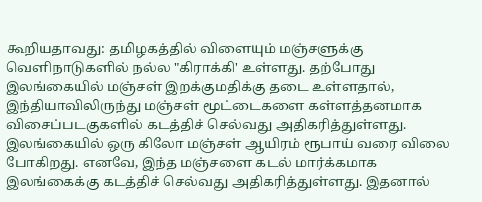கூறியதாவது: தமிழகத்தில் விளையும் மஞ்சளுக்கு வெளிநாடுகளில் நல்ல "கிராக்கி' உள்ளது. தற்போது இலங்கையில் மஞ்சள் இறக்குமதிக்கு தடை உள்ளதால், இந்தியாவிலிருந்து மஞ்சள் மூட்டைகளை கள்ளத்தனமாக விசைப்படகுகளில் கடத்திச் செல்வது அதிகரித்துள்ளது.
இலங்கையில் ஒரு கிலோ மஞ்சள் ஆயிரம் ரூபாய் வரை விலை போகிறது. எனவே, இந்த மஞ்சளை கடல் மார்க்கமாக இலங்கைக்கு கடத்திச் செல்வது அதிகரித்துள்ளது. இதனால்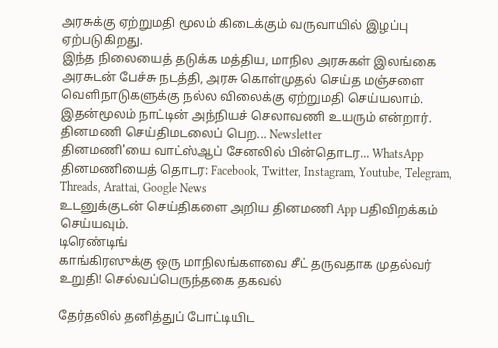அரசுக்கு ஏற்றுமதி மூலம் கிடைக்கும் வருவாயில் இழப்பு ஏற்படுகிறது.
இந்த நிலையைத் தடுக்க மத்திய, மாநில அரசுகள் இலங்கை அரசுடன் பேச்சு நடத்தி, அரசு கொள்முதல் செய்த மஞ்சளை வெளிநாடுகளுக்கு நல்ல விலைக்கு ஏற்றுமதி செய்யலாம். இதன்மூலம் நாட்டின் அந்நியச் செலாவணி உயரும் என்றார்.
தினமணி செய்திமடலைப் பெற... Newsletter
தினமணி'யை வாட்ஸ்ஆப் சேனலில் பின்தொடர... WhatsApp
தினமணியைத் தொடர: Facebook, Twitter, Instagram, Youtube, Telegram, Threads, Arattai, Google News
உடனுக்குடன் செய்திகளை அறிய தினமணி App பதிவிறக்கம் செய்யவும்.
டிரெண்டிங்
காங்கிரஸுக்கு ஒரு மாநிலங்களவை சீட் தருவதாக முதல்வர் உறுதி! செல்வப்பெருந்தகை தகவல்

தேர்தலில் தனித்துப் போட்டியிட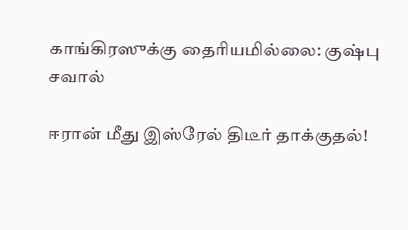காங்கிரஸுக்கு தைரியமில்லை: குஷ்பு சவால்

ஈரான் மீது இஸ்ரேல் திடீர் தாக்குதல்!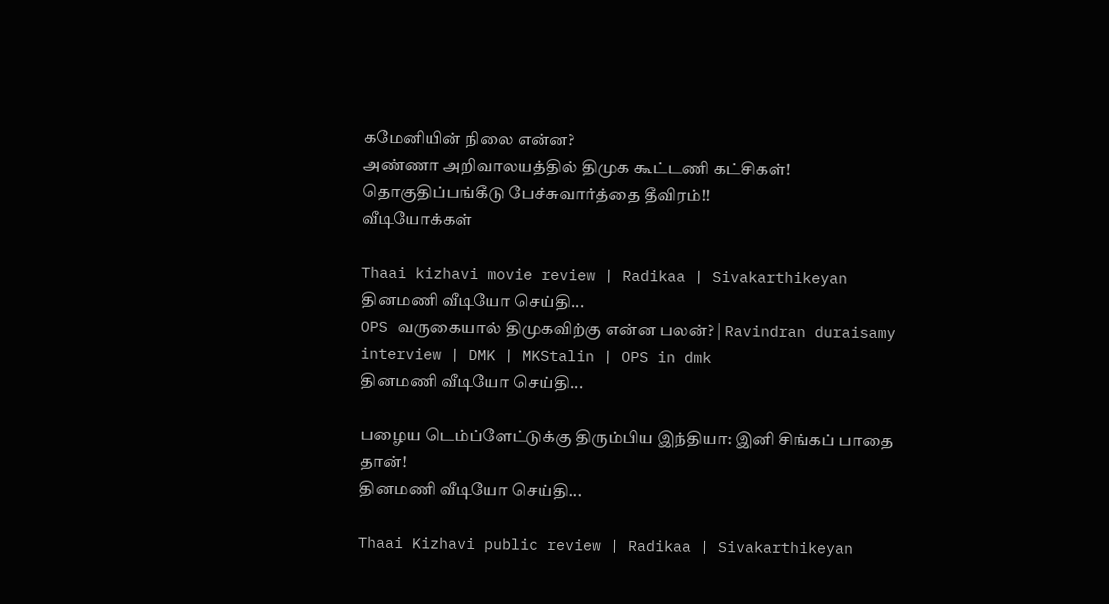கமேனியின் நிலை என்ன?
அண்ணா அறிவாலயத்தில் திமுக கூட்டணி கட்சிகள்! தொகுதிப்பங்கீடு பேச்சுவார்த்தை தீவிரம்!!
வீடியோக்கள்

Thaai kizhavi movie review | Radikaa | Sivakarthikeyan
தினமணி வீடியோ செய்தி...
OPS வருகையால் திமுகவிற்கு என்ன பலன்? | Ravindran duraisamy interview | DMK | MKStalin | OPS in dmk
தினமணி வீடியோ செய்தி...

பழைய டெம்ப்ளேட்டுக்கு திரும்பிய இந்தியா: இனி சிங்கப் பாதை தான்!
தினமணி வீடியோ செய்தி...

Thaai Kizhavi public review | Radikaa | Sivakarthikeyan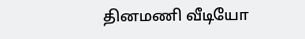தினமணி வீடியோ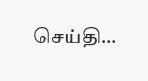செய்தி...